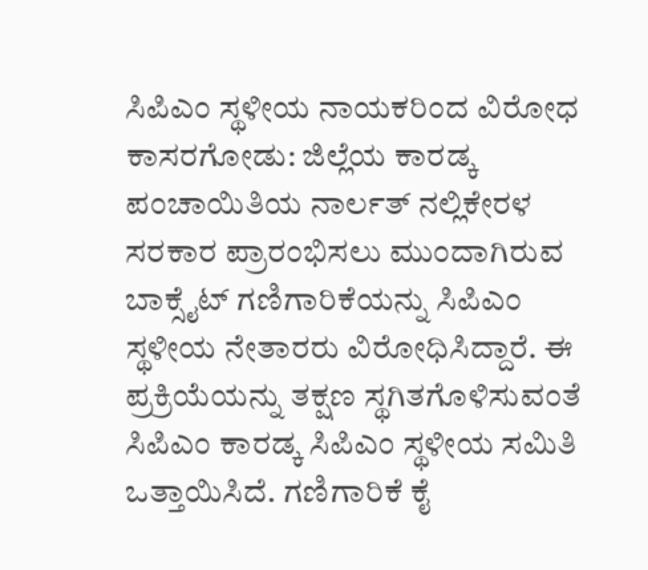ಸಿಪಿಎಂ ಸ್ಥಳೀಯ ನಾಯಕರಿಂದ ವಿರೋಧ
ಕಾಸರಗೋಡು: ಜಿಲ್ಲೆಯ ಕಾರಡ್ಕ ಪಂಚಾಯಿತಿಯ ನಾರ್ಲತ್ ನಲ್ಲಿಕೇರಳ ಸರಕಾರ ಪ್ರಾರಂಭಿಸಲು ಮುಂದಾಗಿರುವ ಬಾಕ್ಸೈಟ್ ಗಣಿಗಾರಿಕೆಯನ್ನು ಸಿಪಿಎಂ ಸ್ಥಳೀಯ ನೇತಾರರು ವಿರೋಧಿಸಿದ್ದಾರೆ. ಈ ಪ್ರಕ್ರಿಯೆಯನ್ನು ತಕ್ಷಣ ಸ್ಥಗಿತಗೊಳಿಸುವಂತೆ ಸಿಪಿಎಂ ಕಾರಡ್ಕ ಸಿಪಿಎಂ ಸ್ಥಳೀಯ ಸಮಿತಿ ಒತ್ತಾಯಿಸಿದೆ. ಗಣಿಗಾರಿಕೆ ಕೈ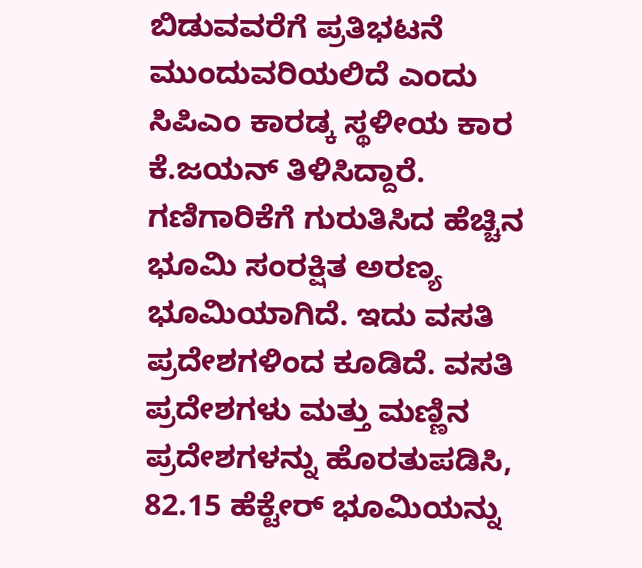ಬಿಡುವವರೆಗೆ ಪ್ರತಿಭಟನೆ ಮುಂದುವರಿಯಲಿದೆ ಎಂದು ಸಿಪಿಎಂ ಕಾರಡ್ಕ ಸ್ಥಳೀಯ ಕಾರ ಕೆ.ಜಯನ್ ತಿಳಿಸಿದ್ದಾರೆ.
ಗಣಿಗಾರಿಕೆಗೆ ಗುರುತಿಸಿದ ಹೆಚ್ಚಿನ ಭೂಮಿ ಸಂರಕ್ಷಿತ ಅರಣ್ಯ ಭೂಮಿಯಾಗಿದೆ. ಇದು ವಸತಿ ಪ್ರದೇಶಗಳಿಂದ ಕೂಡಿದೆ. ವಸತಿ ಪ್ರದೇಶಗಳು ಮತ್ತು ಮಣ್ಣಿನ ಪ್ರದೇಶಗಳನ್ನು ಹೊರತುಪಡಿಸಿ, 82.15 ಹೆಕ್ಟೇರ್ ಭೂಮಿಯನ್ನು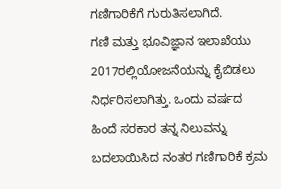ಗಣಿಗಾರಿಕೆಗೆ ಗುರುತಿಸಲಾಗಿದೆ.
ಗಣಿ ಮತ್ತು ಭೂವಿಜ್ಞಾನ ಇಲಾಖೆಯು 2017ರಲ್ಲಿಯೋಜನೆಯನ್ನು ಕೈಬಿಡಲು ನಿರ್ಧರಿಸಲಾಗಿತ್ತು. ಒಂದು ವರ್ಷದ ಹಿಂದೆ ಸರಕಾರ ತನ್ನ ನಿಲುವನ್ನು ಬದಲಾಯಿಸಿದ ನಂತರ ಗಣಿಗಾರಿಕೆ ಕ್ರಮ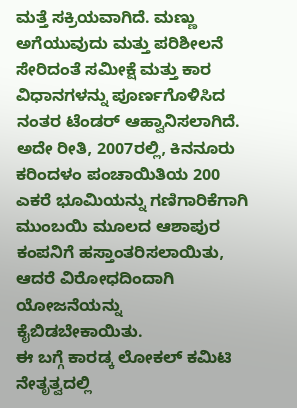ಮತ್ತೆ ಸಕ್ರಿಯವಾಗಿದೆ. ಮಣ್ಣು ಅಗೆಯುವುದು ಮತ್ತು ಪರಿಶೀಲನೆ ಸೇರಿದಂತೆ ಸಮೀಕ್ಷೆ ಮತ್ತು ಕಾರ ವಿಧಾನಗಳನ್ನು ಪೂರ್ಣಗೊಳಿಸಿದ ನಂತರ ಟೆಂಡರ್ ಆಹ್ವಾನಿಸಲಾಗಿದೆ. ಅದೇ ರೀತಿ, 2007ರಲ್ಲಿ, ಕಿನನೂರು ಕರಿಂದಳಂ ಪಂಚಾಯಿತಿಯ 200 ಎಕರೆ ಭೂಮಿಯನ್ನು ಗಣಿಗಾರಿಕೆಗಾಗಿ ಮುಂಬಯಿ ಮೂಲದ ಆಶಾಪುರ ಕಂಪನಿಗೆ ಹಸ್ತಾಂತರಿಸಲಾಯಿತು, ಆದರೆ ವಿರೋಧದಿಂದಾಗಿ ಯೋಜನೆಯನ್ನು ಕೈಬಿಡಬೇಕಾಯಿತು.
ಈ ಬಗ್ಗೆ ಕಾರಡ್ಕ ಲೋಕಲ್ ಕಮಿಟಿ ನೇತೃತ್ವದಲ್ಲಿ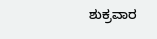ಶುಕ್ರವಾರ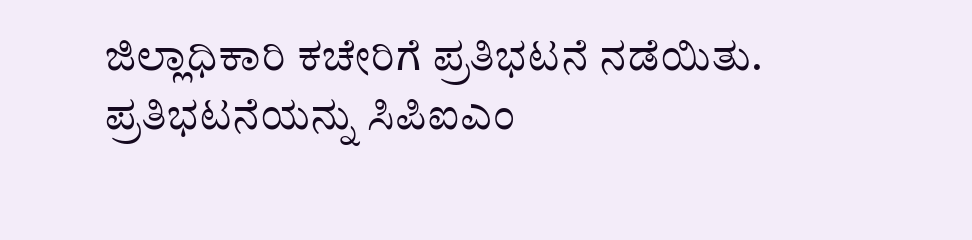ಜಿಲ್ಲಾಧಿಕಾರಿ ಕಚೇರಿಗೆ ಪ್ರತಿಭಟನೆ ನಡೆಯಿತು. ಪ್ರತಿಭಟನೆಯನ್ನು ಸಿಪಿಐಎಂ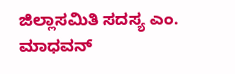ಜಿಲ್ಲಾಸಮಿತಿ ಸದಸ್ಯ ಎಂ. ಮಾಧವನ್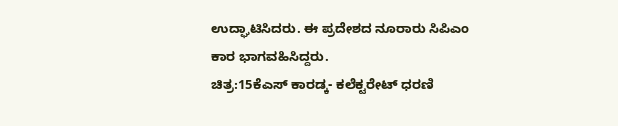ಉದ್ಘಾಟಿಸಿದರು. ಈ ಪ್ರದೇಶದ ನೂರಾರು ಸಿಪಿಎಂ ಕಾರ ಭಾಗವಹಿಸಿದ್ದರು.
ಚಿತ್ರ:15ಕೆಎಸ್ ಕಾರಡ್ಕ- ಕಲೆಕ್ಟರೇಟ್ ಧರಣಿ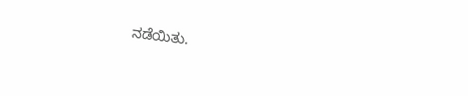ನಡೆಯಿತು.